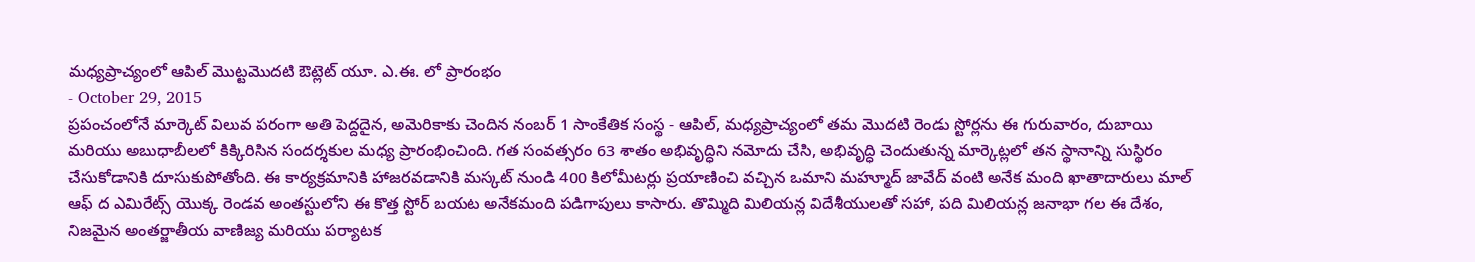మధ్యప్రాచ్యంలో ఆపిల్ మొట్టమొదటి ఔట్లెట్ యూ. ఎ.ఈ. లో ప్రారంభం
- October 29, 2015
ప్రపంచంలోనే మార్కెట్ విలువ పరంగా అతి పెద్దదైన, అమెరికాకు చెందిన నంబర్ 1 సాంకేతిక సంస్థ - ఆపిల్, మధ్యప్రాచ్యంలో తమ మొదటి రెండు స్టోర్లను ఈ గురువారం, దుబాయి మరియు అబుధాబీలలో కిక్కిరిసిన సందర్శకుల మధ్య ప్రారంభించింది. గత సంవత్సరం 63 శాతం అభివృద్ధిని నమోదు చేసి, అభివృద్ధి చెందుతున్న మార్కెట్లలో తన స్థానాన్ని సుస్థిరం చేసుకోడానికి దూసుకుపోతోంది. ఈ కార్యక్రమానికి హాజరవడానికి మస్కట్ నుండి 400 కిలోమీటర్లు ప్రయాణించి వచ్చిన ఒమాని మహ్మూద్ జావేద్ వంటి అనేక మంది ఖాతాదారులు మాల్ ఆఫ్ ద ఎమిరేట్స్ యొక్క రెండవ అంతస్టులోని ఈ కొత్త స్టోర్ బయట అనేకమంది పడిగాపులు కాసారు. తొమ్మిది మిలియన్ల విదేశీయులతో సహా, పది మిలియన్ల జనాభా గల ఈ దేశం, నిజమైన అంతర్జాతీయ వాణిజ్య మరియు పర్యాటక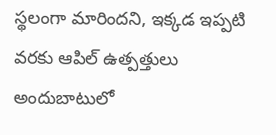స్థలంగా మారిందని, ఇక్కడ ఇప్పటి వరకు ఆపిల్ ఉత్పత్తులు అందుబాటులో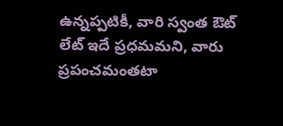ఉన్నప్పటికీ, వారి స్వంత ఔట్ లేట్ ఇదే ప్రధమమని, వారు ప్రపంచమంతటా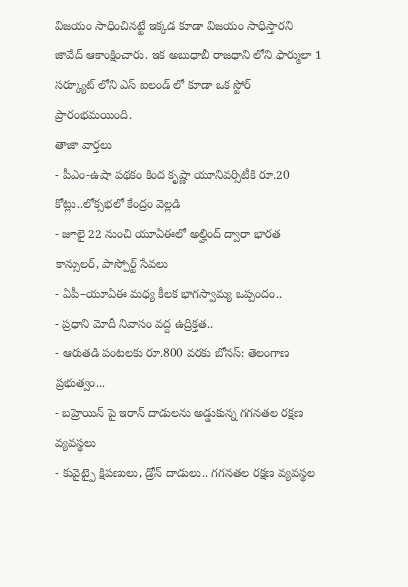విజయం సాధించినట్టే ఇక్కడ కూడా విజయం సాధిస్తారని జావేద్ ఆకాంక్షించారు. ఇక అబుధాబీ రాజధాని లోని ఫార్ములా 1 సర్క్యూట్ లోని ఎస్ ఐలండ్ లో కూడా ఒక స్టోర్ ప్రారంభమయింది.
తాజా వార్తలు
- పీఎం-ఉషా పథకం కింద కృష్ణా యూనివర్సిటీకి రూ.20 కోట్లు..లోక్సభలో కేంద్రం వెల్లడి
- జూలై 22 నుంచి యూఏఈలో అల్హింద్ ద్వారా భారత కాన్సులర్, పాస్పోర్ట్ సేవలు
- ఏపీ–యూఏఈ మధ్య కీలక భాగస్వామ్య ఒప్పందం..
- ప్రధాని మోదీ నివాసం వద్ద ఉద్రిక్తత..
- ఆరుతడి పంటలకు రూ.800 వరకు బోనస్: తెలంగాణ ప్రభుత్వం...
- బహ్రెయిన్ పై ఇరాన్ దాడులను అడ్డుకున్న గగనతల రక్షణ వ్యవస్థలు
- కువైట్పై క్షిపణులు, డ్రోన్ దాడులు.. గగనతల రక్షణ వ్యవస్థల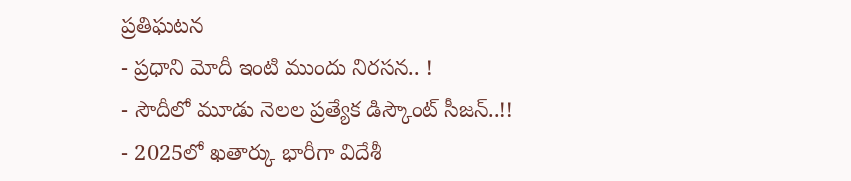ప్రతిఘటన
- ప్రధాని మోదీ ఇంటి ముందు నిరసన.. !
- సౌదీలో మూడు నెలల ప్రత్యేక డిస్కౌంట్ సీజన్..!!
- 2025లో ఖతార్కు భారీగా విదేశీ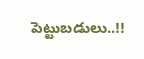పెట్టుబడులు..!!